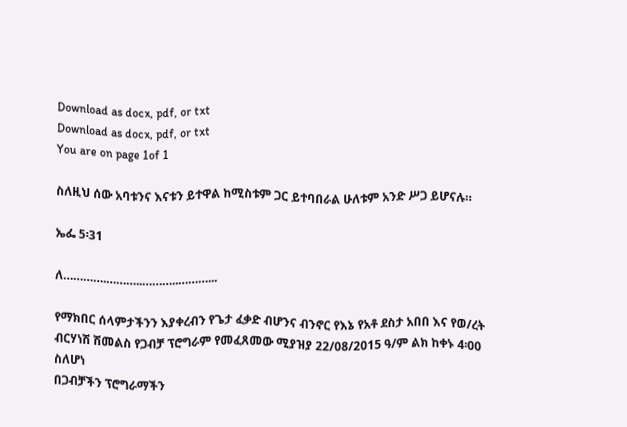Download as docx, pdf, or txt
Download as docx, pdf, or txt
You are on page 1of 1

ስለዚህ ሰው አባቱንና እናቱን ይተዋል ከሚስቱም ጋር ይተባበራል ሁለቱም አንድ ሥጋ ይሆናሉ።

ኤፌ 5፡31

ለ………….………..………..………...

የማክበር ሰላምታችንን እያቀረብን የጌታ ፈቃድ ብሆንና ብንኖር የእኔ የአቶ ደስታ አበበ እና የወ/ረት
ብርሃነሽ ሽመልስ የጋብቻ ፕሮግራም የመፈጸመው ሚያዝያ 22/08/2015 ዓ/ም ልክ ከቀኑ 4፡00 ስለሆነ
በጋብቻችን ፕሮግራማችን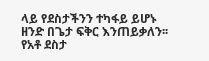ላይ የደስታችንን ተካፋይ ይሆኑ ዘንድ በጌታ ፍቅር እንጠይቃለን፡፡
የአቶ ደስታ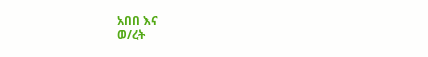አበበ እና
ወ/ረት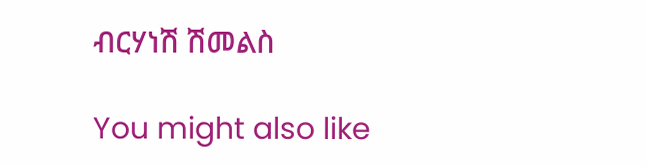ብርሃነሽ ሽመልስ

You might also like